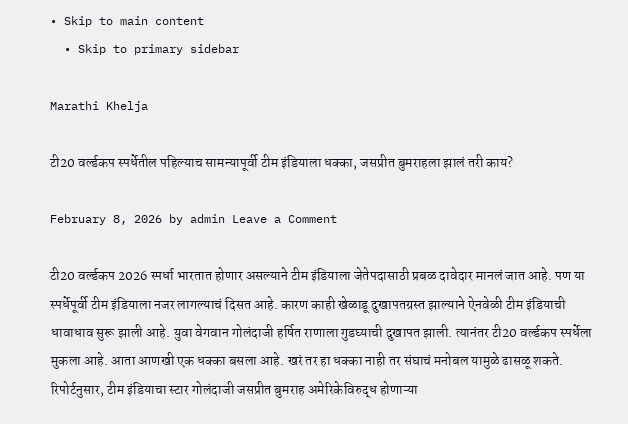• Skip to main content
  • Skip to primary sidebar

Marathi Khelja

टी20 वर्ल्डकप स्पर्धेतील पहिल्याच सामन्यापूर्वी टीम इंडियाला धक्का, जसप्रीत बुमराहला झालं तरी काय?

February 8, 2026 by admin Leave a Comment

टी20 वर्ल्डकप 2026 स्पर्धा भारतात होणार असल्याने टीम इंडियाला जेतेपदासाठी प्रबळ दावेदार मानलं जात आहे. पण या स्पर्धेपूर्वी टीम इंडियाला नजर लागल्याचं दिसत आहे. कारण काही खेळाडू दुखापतग्रस्त झाल्याने ऐनवेळी टीम इंडियाची धावाधाव सुरू झाली आहे. युवा वेगवान गोलंदाजी हर्षित राणाला गुडघ्याची दुखापत झाली. त्यानंतर टी20 वर्ल्डकप स्पर्धेला मुकला आहे. आता आणखी एक धक्का बसला आहे. खरं तर हा धक्का नाही तर संघाचं मनोबल यामुळे ढासळू शकते. रिपोर्टनुसार, टीम इंडियाचा स्टार गोलंदाजी जसप्रीत बुमराह अमेरिकेविरुद्ध होणाऱ्या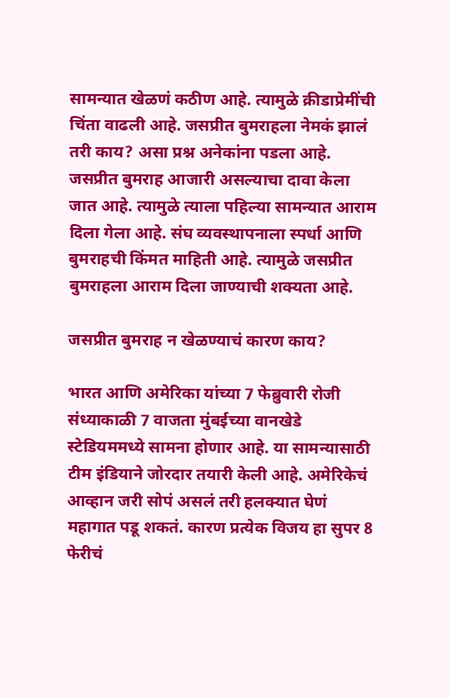सामन्यात खेळणं कठीण आहे. त्यामुळे क्रीडाप्रेमींची चिंता वाढली आहे. जसप्रीत बुमराहला नेमकं झालं तरी काय? असा प्रश्न अनेकांना पडला आहे. जसप्रीत बुमराह आजारी असल्याचा दावा केला जात आहे. त्यामुळे त्याला पहिल्या सामन्यात आराम दिला गेला आहे. संघ व्यवस्थापनाला स्पर्धा आणि बुमराहची किंमत माहिती आहे. त्यामुळे जसप्रीत बुमराहला आराम दिला जाण्याची शक्यता आहे.

जसप्रीत बुमराह न खेळण्याचं कारण काय?

भारत आणि अमेरिका यांच्या 7 फेब्रुवारी रोजी संध्याकाळी 7 वाजता मुंबईच्या वानखेडे स्टेडियममध्ये सामना होणार आहे. या सामन्यासाठी टीम इंडियाने जोरदार तयारी केली आहे. अमेरिकेचं आव्हान जरी सोपं असलं तरी हलक्यात घेणं महागात पडू शकतं. कारण प्रत्येक विजय हा सुपर 8 फेरीचं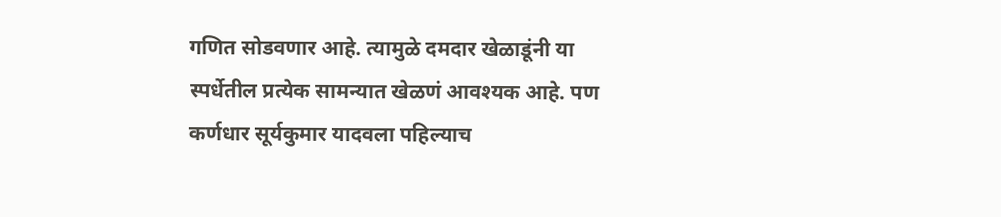गणित सोडवणार आहे. त्यामुळे दमदार खेळाडूंनी या स्पर्धेतील प्रत्येक सामन्यात खेळणं आवश्यक आहे. पण कर्णधार सूर्यकुमार यादवला पहिल्याच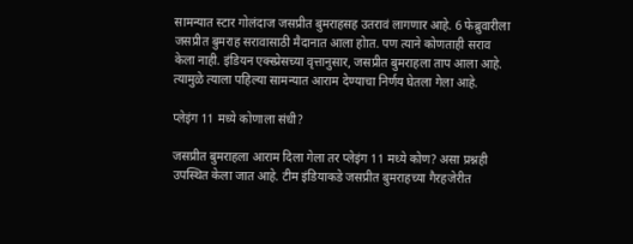सामन्यात स्टार गोलंदाज जसप्रीत बुमराहसह उतरावं लागणार आहे. 6 फेब्रुवारीला जसप्रीत बुमराह सरावासाठी मैदानात आला होात. पण त्याने कोणताही सराव केला नाही. इंडियन एक्स्प्रेसच्या वृत्तानुसार, जसप्रीत बुमराहला ताप आला आहे. त्यामुळे त्याला पहिल्या सामन्यात आराम देण्याचा निर्णय घेतला गेला आहे.

प्लेइंग 11 मध्ये कोणाला संधी?

जसप्रीत बुमराहला आराम दिला गेला तर प्लेइंग 11 मध्ये कोण? असा प्रश्नही उपस्थित केला जात आहे. टीम इंडियाकडे जसप्रीत बुमराहच्या गैरहजेरीत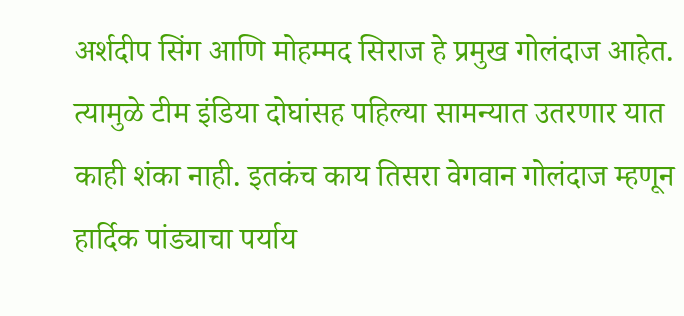अर्शदीप सिंग आणि मोहम्मद सिराज हे प्रमुख गोलंदाज आहेत. त्यामुळे टीम इंडिया दोघांसह पहिल्या सामन्यात उतरणार यात काही शंका नाही. इतकंच काय तिसरा वेगवान गोलंदाज म्हणून हार्दिक पांड्याचा पर्याय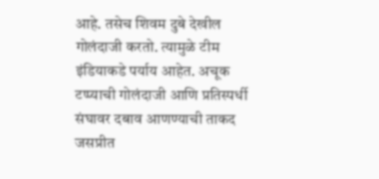आहे. तसेच शिवम दुबे देखील गोलंदाजी करतो. त्यामुळे टीम इंडियाकडे पर्याय आहेत. अचूक टप्प्याची गोलंदाजी आणि प्रतिस्पर्धी संघावर दबाव आणण्याची ताकद जसप्रीत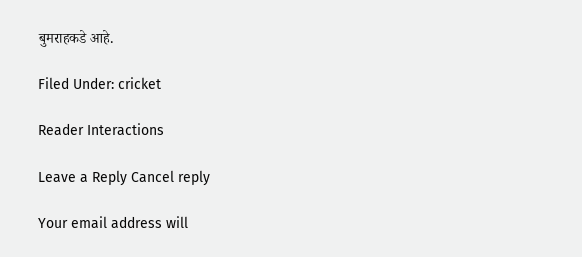बुमराहकडे आहे.

Filed Under: cricket

Reader Interactions

Leave a Reply Cancel reply

Your email address will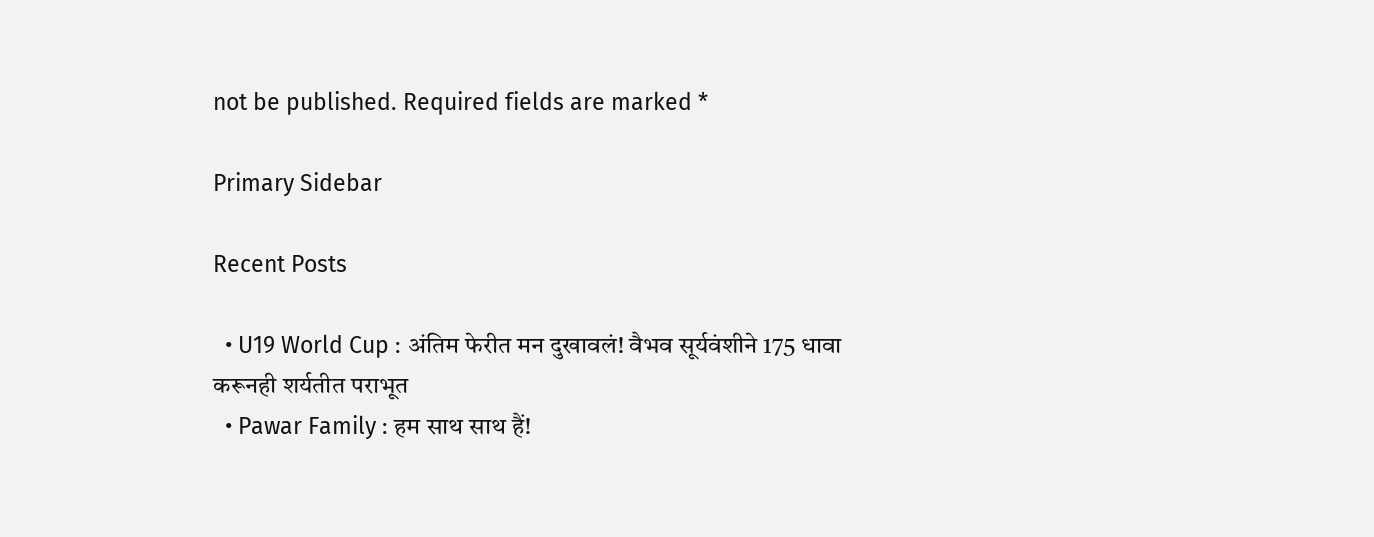not be published. Required fields are marked *

Primary Sidebar

Recent Posts

  • U19 World Cup : अंतिम फेरीत मन दुखावलं! वैभव सूर्यवंशीने 175 धावा करूनही शर्यतीत पराभूत
  • Pawar Family : हम साथ साथ हैं!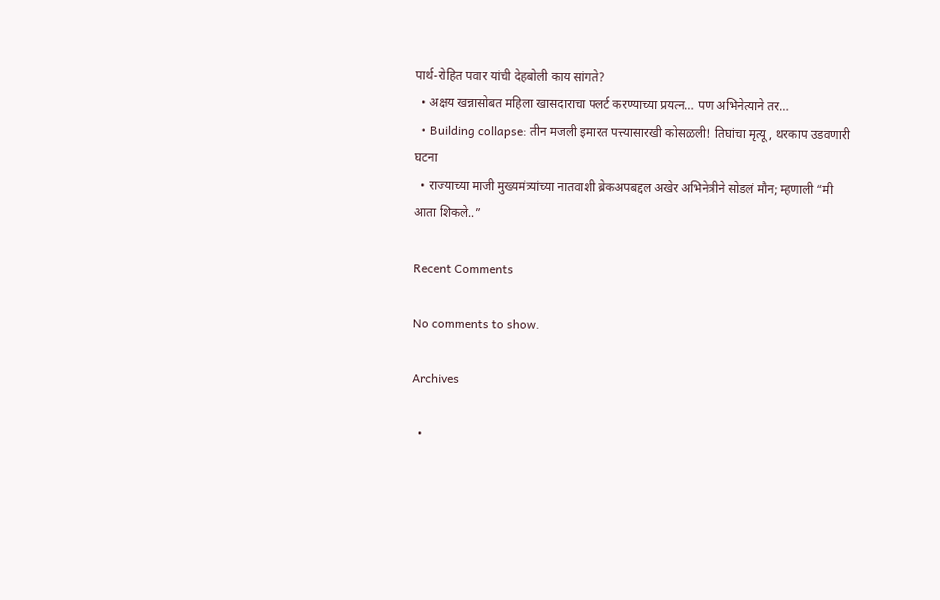पार्थ-रोहित पवार यांची देहबोली काय सांगते?
  • अक्षय खन्नासोबत महिला खासदाराचा फ्लर्ट करण्याच्या प्रयत्न… पण अभिनेत्याने तर…
  • Building collapse: तीन मजली इमारत पत्त्यासारखी कोसळली! तिघांचा मृत्यू, थरकाप उडवणारी घटना
  • राज्याच्या माजी मुख्यमंत्र्यांच्या नातवाशी ब्रेकअपबद्दल अखेर अभिनेत्रीने सोडलं मौन; म्हणाली “मी आता शिकले..”

Recent Comments

No comments to show.

Archives

  •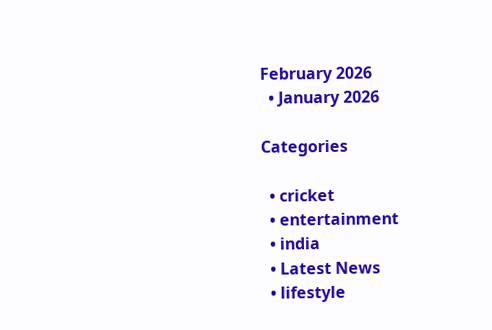February 2026
  • January 2026

Categories

  • cricket
  • entertainment
  • india
  • Latest News
  • lifestyle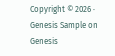Copyright © 2026 · Genesis Sample on Genesis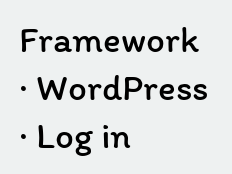Framework · WordPress · Log in